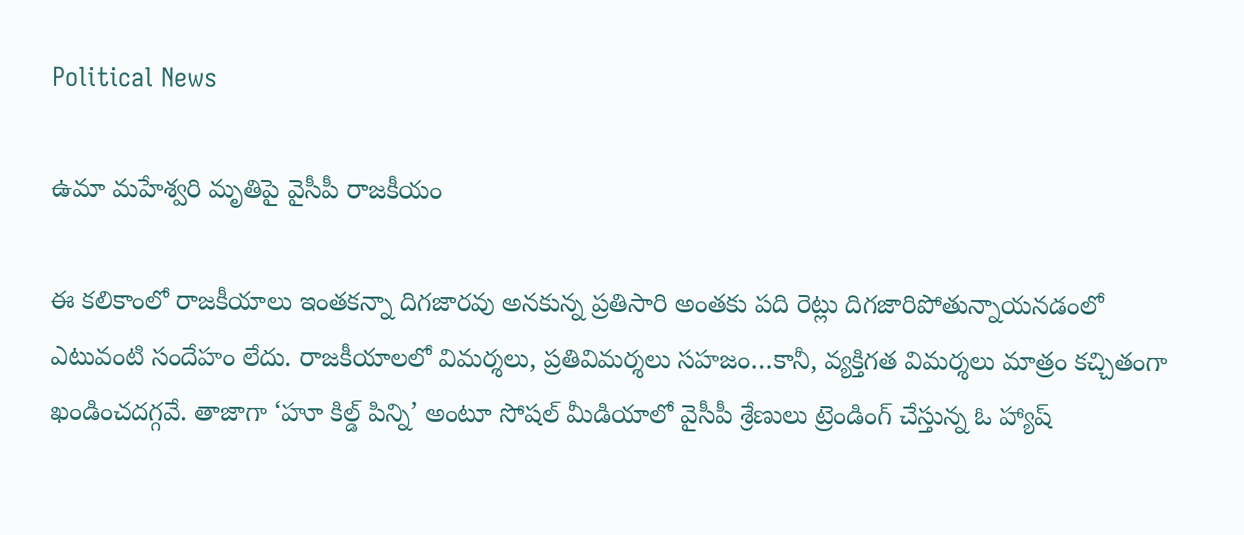Political News

ఉమా మహేశ్వరి మృతిపై వైసీపీ రాజకీయం

ఈ కలికాంలో రాజకీయాలు ఇంతకన్నా దిగజారవు అనకున్న ప్రతిసారి అంతకు పది రెట్లు దిగజారిపోతున్నాయనడంలో ఎటువంటి సందేహం లేదు. రాజకీయాలలో విమర్శలు, ప్రతివిమర్శలు సహజం…కానీ, వ్యక్తిగత విమర్శలు మాత్రం కచ్చితంగా ఖండించదగ్గవే. తాజాగా ‘హూ కిల్డ్ పిన్ని’ అంటూ సోషల్ మీడియాలో వైసీపీ శ్రేణులు ట్రెండింగ్ చేస్తున్న ఓ హ్యాష్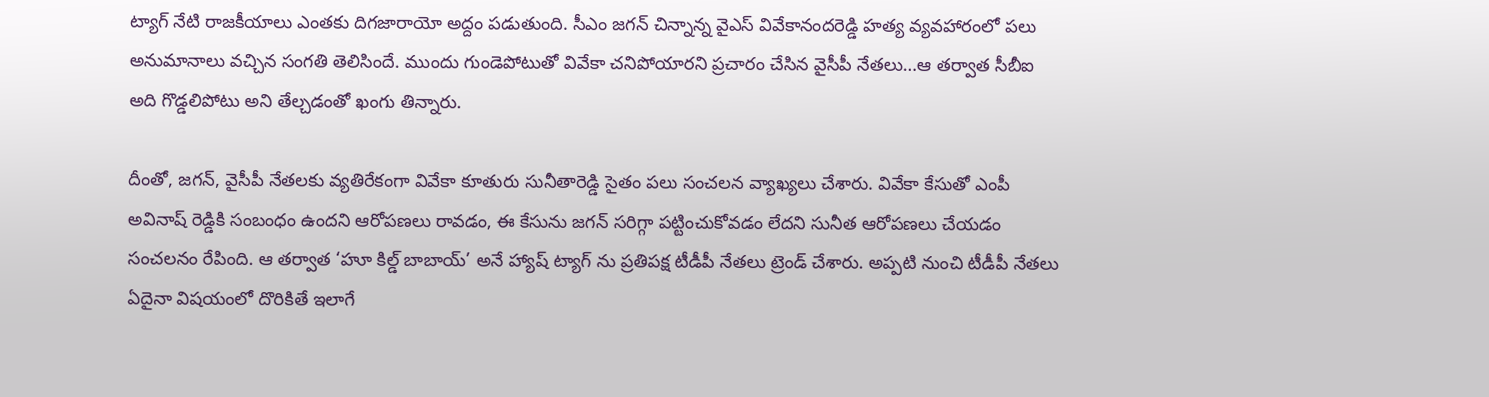ట్యాగ్ నేటి రాజకీయాలు ఎంతకు దిగజారాయో అద్దం పడుతుంది. సీఎం జగన్ చిన్నాన్న వైఎస్ వివేకానందరెడ్డి హత్య వ్యవహారంలో పలు అనుమానాలు వచ్చిన సంగతి తెలిసిందే. ముందు గుండెపోటుతో వివేకా చనిపోయారని ప్రచారం చేసిన వైసీపీ నేతలు…ఆ తర్వాత సీబీఐ అది గొడ్డలిపోటు అని తేల్చడంతో ఖంగు తిన్నారు.

దీంతో, జగన్, వైసీపీ నేతలకు వ్యతిరేకంగా వివేకా కూతురు సునీతారెడ్డి సైతం పలు సంచలన వ్యాఖ్యలు చేశారు. వివేకా కేసుతో ఎంపీ అవినాష్ రెడ్డికి సంబంధం ఉందని ఆరోపణలు రావడం, ఈ కేసును జగన్ సరిగ్గా పట్టించుకోవడం లేదని సునీత ఆరోపణలు చేయడం సంచలనం రేపింది. ఆ తర్వాత ‘హూ కిల్డ్ బాబాయ్’ అనే హ్యాష్ ట్యాగ్ ను ప్రతిపక్ష టీడీపీ నేతలు ట్రెండ్ చేశారు. అప్పటి నుంచి టీడీపీ నేతలు ఏదైనా విషయంలో దొరికితే ఇలాగే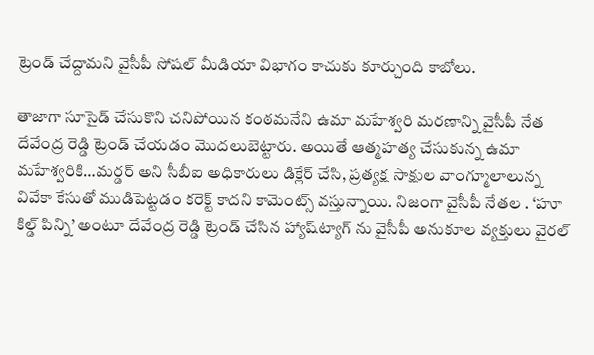ట్రెండ్ చేద్దామని వైసీపీ సోషల్ మీడియా విభాగం కాచుకు కూర్చుంది కాబోలు.

తాజాగా సూసైడ్ చేసుకొని చనిపోయిన కంఠమనేని ఉమా మహేశ్వరి మరణాన్ని వైసీపీ నేత దేవేంద్ర రెడ్డి ట్రెండ్ చేయడం మొదలుబెట్టారు. అయితే ఆత్మహత్య చేసుకున్న ఉమా మహేశ్వరికి…మర్డర్ అని సీబీఐ అధికారులు డిక్లేర్ చేసి, ప్రత్యక్ష సాక్షుల వాంగ్మూలాలున్న వివేకా కేసుతో ముడిపెట్టడం కరెక్ట్ కాదని కామెంట్స్ వస్తున్నాయి. నిజంగా వైసీపీ నేతల . ‘హూ కిల్డ్ పిన్ని’ అంటూ దేవేంద్ర రెడ్డి ట్రెండ్ చేసిన హ్యాష్‌ట్యాగ్ ను వైసీపీ అనుకూల వ్యక్తులు వైరల్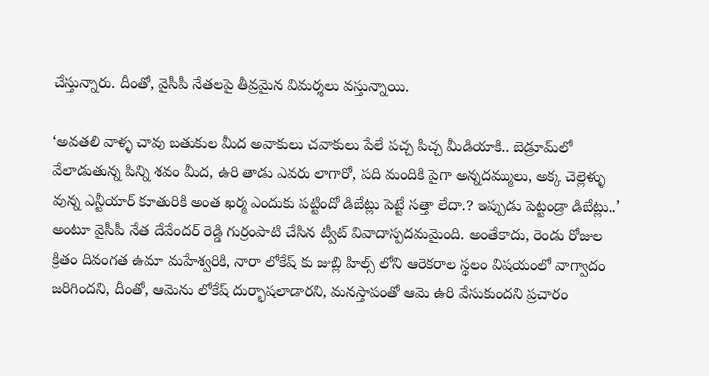చేస్తున్నారు. దీంతో, వైసీపీ నేతలపై తీవ్రమైన విమర్శలు వస్తున్నాయి.

‘అవతలి వాళ్ళ చావు బతుకుల మీద అవాకులు చవాకులు పేలే పచ్చ పిచ్చ మీడియాకి.. బెడ్రూమ్‌లో వేలాడుతున్న పిన్ని శవం మీద, ఉరి తాడు ఎవరు లాగారో, పది మందికి పైగా అన్నదమ్ములు, అక్క చెల్లెళ్ళు వున్న ఎన్టీయార్ కూతురికి అంత ఖర్మ ఎందుకు పట్టిందో డిబేట్లు పెట్టే సత్తా లేదా.? ఇప్పుడు పెట్టండ్రా డిబేట్లు..’ అంటూ వైసీపీ నేత దేవేందర్ రెడ్డి గుర్రంపాటి చేసిన ట్వీట్ వివాదాస్పదమమైంది. అంతేకాదు, రెండు రోజుల క్రితం దివంగత ఉమా మహేశ్వరికి, నారా లోకేష్ కు జుబ్లి హిల్స్ లోని ఆరెకరాల స్థలం విషయంలో వాగ్వాదం జరిగిందని, దీంతో, ఆమెను లోకేష్ దుర్భాషలాడారని, మనస్తాపంతో ఆమె ఉరి వేసుకుందని ప్రచారం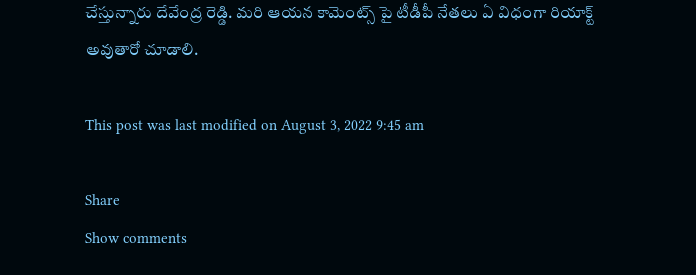చేస్తున్నారు దేవేంద్ర రెడ్డి. మరి ఆయన కామెంట్స్ పై టీడీపీ నేతలు ఏ విధంగా రియాక్ట్ అవుతారో చూడాలి.

This post was last modified on August 3, 2022 9:45 am

Share
Show comments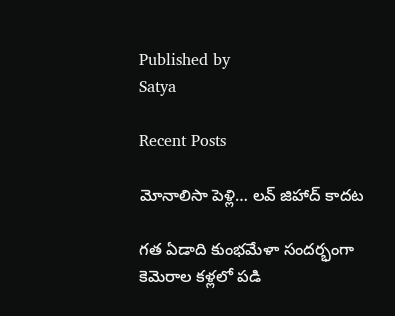Published by
Satya

Recent Posts

మోనాలిసా పెళ్లి… లవ్ జిహాద్ కాదట

గత ఏడాది కుంభమేళా సందర్భంగా కెమెరాల కళ్లలో పడి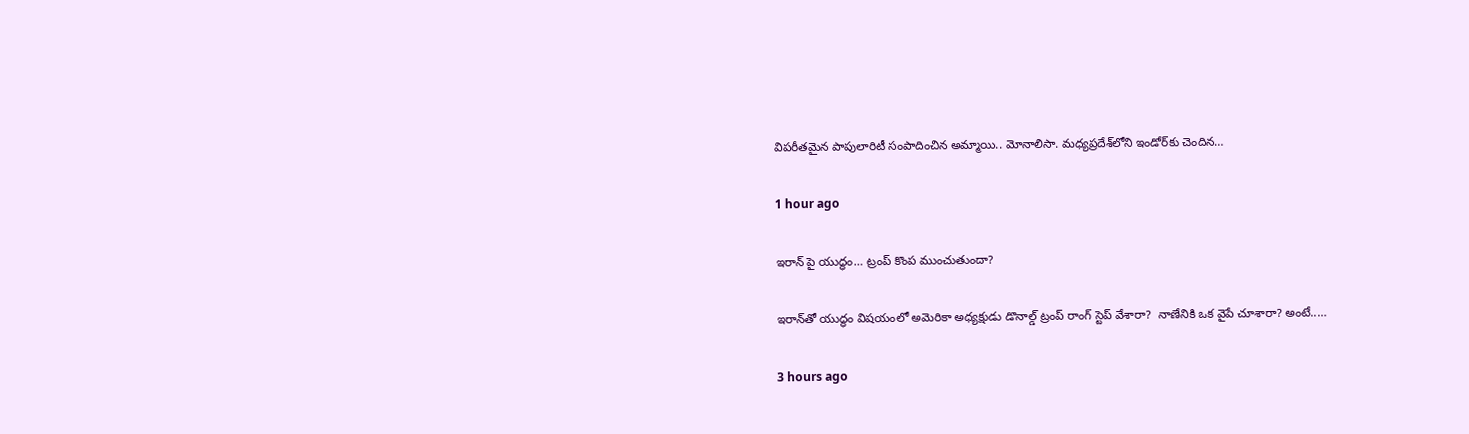విపరీతమైన పాపులారిటీ సంపాదించిన అమ్మాయి.. మోనాలిసా. మధ్యప్రదేశ్‌లోని ఇండోర్‌కు చెందిన…

1 hour ago

ఇరాన్ పై యుద్ధం… ట్రంప్ కొంప ముంచుతుందా?

ఇరాన్‌తో యుద్ధం విష‌యంలో అమెరికా అధ్య‌క్షుడు డొనాల్డ్ ట్రంప్ రాంగ్ స్టెప్ వేశారా?  నాణేనికి ఒక వైపే చూశారా? అంటే..…

3 hours ago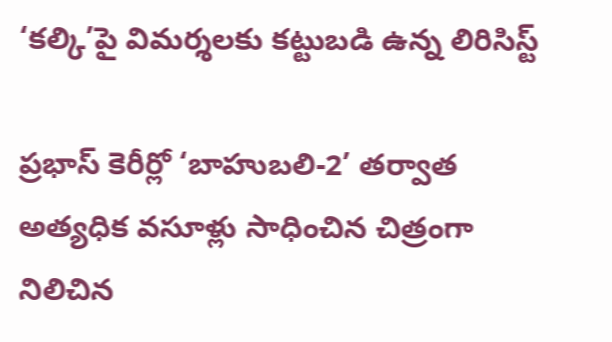‘కల్కి’పై విమర్శలకు కట్టుబడి ఉన్న లిరిసిస్ట్

ప్రభాస్ కెరీర్లో ‘బాహుబలి-2’ తర్వాత అత్యధిక వసూళ్లు సాధించిన చిత్రంగా నిలిచిన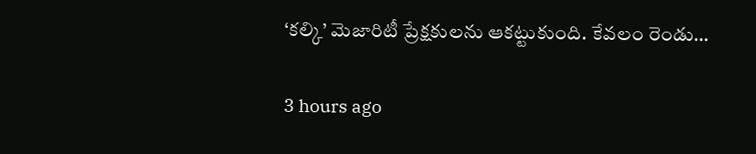‘కల్కి’ మెజారిటీ ప్రేక్షకులను ఆకట్టుకుంది. కేవలం రెండు…

3 hours ago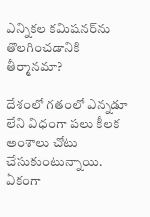ఎన్నిక‌ల క‌మిష‌నర్‌ను తొలగించడానికి తీర్మానమా?

దేశంలో గ‌తంలో ఎన్న‌డూ లేని విధంగా ప‌లు కీల‌క అంశాలు చోటు చేసుకుంటున్నాయి. ఏకంగా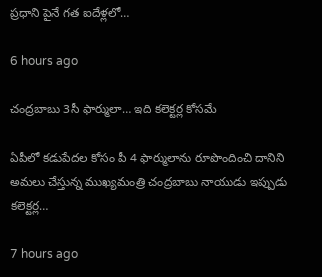ప్ర‌ధాని పైనే గ‌త ఐదేళ్ల‌లో…

6 hours ago

చంద్రబాబు 3సీ ఫార్ములా… ఇది కలెక్టర్ల కోసమే

ఏపీలో కడుపేదల కోసం పీ 4 ఫార్ములాను రూపొందించి దానిని అమలు చేస్తున్న ముఖ్యమంత్రి చంద్రబాబు నాయుడు ఇప్పుడు కలెక్టర్ల…

7 hours ago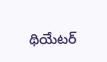థియేటర్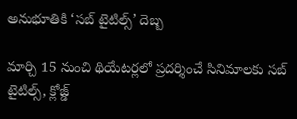అనుభూతికి ‘సబ్ టైటిల్స్’ దెబ్బ

మార్చి 15 నుంచి థియేటర్లలో ప్రదర్శించే సినిమాలకు సబ్ టైటిల్స్, క్లోజ్డ్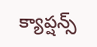క్యాప్షన్స్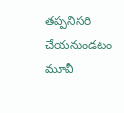తప్పనిసరి చేయనుండటం మూవీ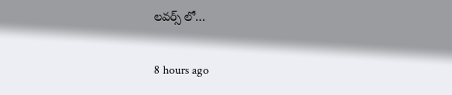లవర్స్ లో…

8 hours ago